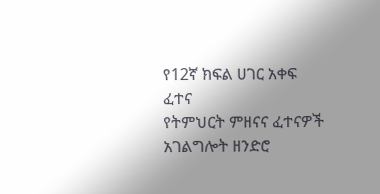የ12ኛ ክፍል ሀገር አቀፍ ፈተና
የትምህርት ምዘናና ፈተናዎች አገልግሎት ዘንድሮ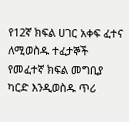የ12ኛ ክፍል ሀገር አቀፍ ፈተና ለሚወስዱ ተፈታኞች የመፈተኛ ክፍል መግቢያ ካርድ እንዲወስዱ ጥሪ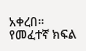አቀረበ።
የመፈተኛ ክፍል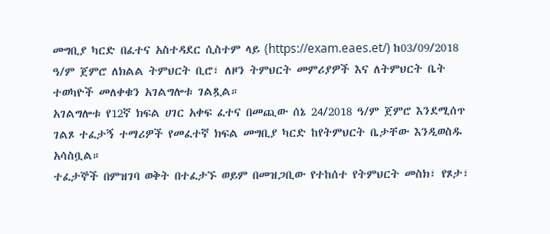መግቢያ ካርድ በፈተና አስተዳደር ሲስተም ላይ (https://exam.eaes.et/) ከ03/09/2018 ዓ/ም ጀምሮ ለክልል ትምህርት ቢሮ፣ ለዞን ትምህርት መምሪያዎች እና ለትምህርት ቤት ተወካዮች መለቀቁን አገልግሎቱ ገልጿል።
አገልግሎቱ የ12ኛ ክፍል ሀገር አቀፍ ፈተና በመጪው ሰኔ 24/2018 ዓ/ም ጀምሮ እንደሚሰጥ ገልጾ ተፈታኝ ተማሪዎች የመፈተኛ ክፍል መግቢያ ካርድ ከየትምህርት ቤታቸው እንዲወስዱ አሳስቧል።
ተፈታኞች በምዝገባ ወቅት በተፈታኙ ወይም በመዝጋቢው የተከሰተ የትምህርት መስክ፣ የጾታ፣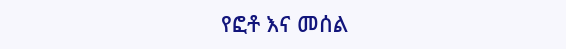የፎቶ እና መሰል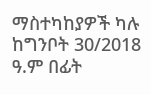ማስተካከያዎች ካሉ ከግንቦት 30/2018 ዓ.ም በፊት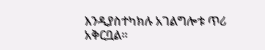እንዲያስተካክሉ አገልግሎቱ ጥሪ አቅርቧል።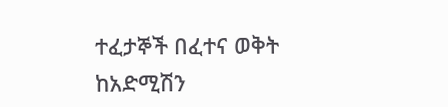ተፈታኞች በፈተና ወቅት ከአድሚሽን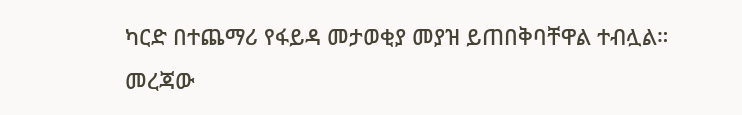ካርድ በተጨማሪ የፋይዳ መታወቂያ መያዝ ይጠበቅባቸዋል ተብሏል።
መረጃው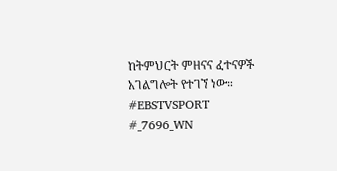ከትምህርት ምዘናና ፈተናዎች አገልግሎት የተገኘ ነው።
#EBSTVSPORT
#_7696_WN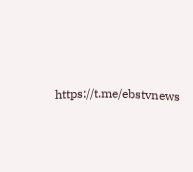https://t.me/ebstvnews